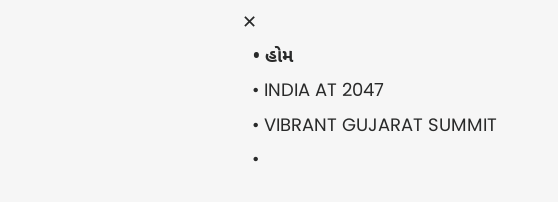✕
  • હોમ
  • INDIA AT 2047
  • VIBRANT GUJARAT SUMMIT
  •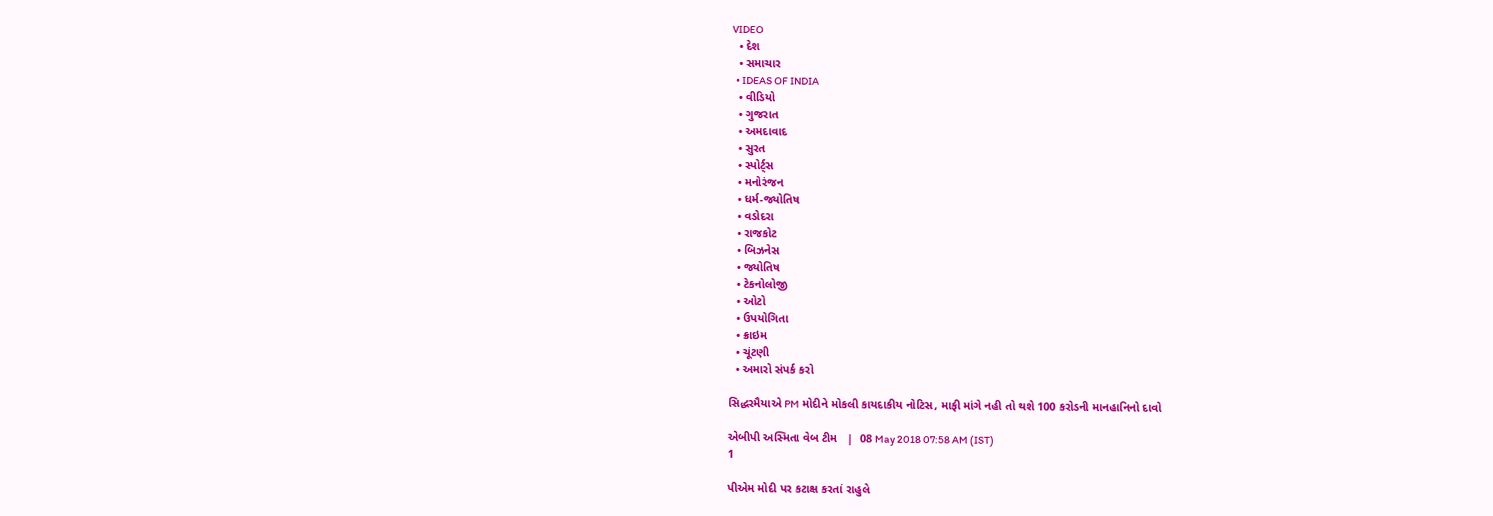VIDEO
  • દેશ
  • સમાચાર
  • IDEAS OF INDIA
  • વીડિયો
  • ગુજરાત
  • અમદાવાદ
  • સુરત
  • સ્પોર્ટ્સ
  • મનોરંજન
  • ધર્મ-જ્યોતિષ
  • વડોદરા
  • રાજકોટ
  • બિઝનેસ
  • જ્યોતિષ
  • ટેકનોલોજી
  • ઓટો
  • ઉપયોગિતા
  • ક્રાઇમ
  • ચૂંટણી
  • અમારો સંપર્ક કરો

સિદ્ધરમૈયાએ PM મોદીને મોકલી કાયદાકીય નોટિસ, માફી માંગે નહી તો થશે 100 કરોડની માનહાનિનો દાવો

એબીપી અસ્મિતા વેબ ટીમ   |  08 May 2018 07:58 AM (IST)
1

પીએમ મોદી પર કટાક્ષ કરતાં રાહુલે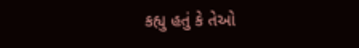કહ્યુ હતું કે તેઓ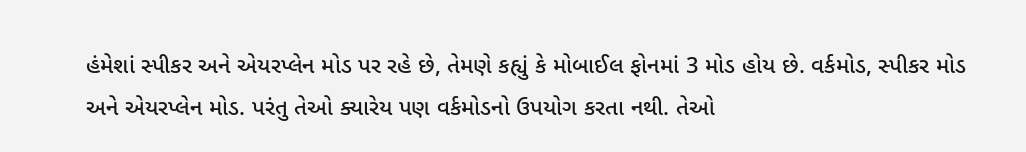હંમેશાં સ્પીકર અને એયરપ્લેન મોડ પર રહે છે, તેમણે કહ્યું કે મોબાઈલ ફોનમાં 3 મોડ હોય છે. વર્કમોડ, સ્પીકર મોડ અને એયરપ્લેન મોડ. પરંતુ તેઓ ક્યારેય પણ વર્કમોડનો ઉપયોગ કરતા નથી. તેઓ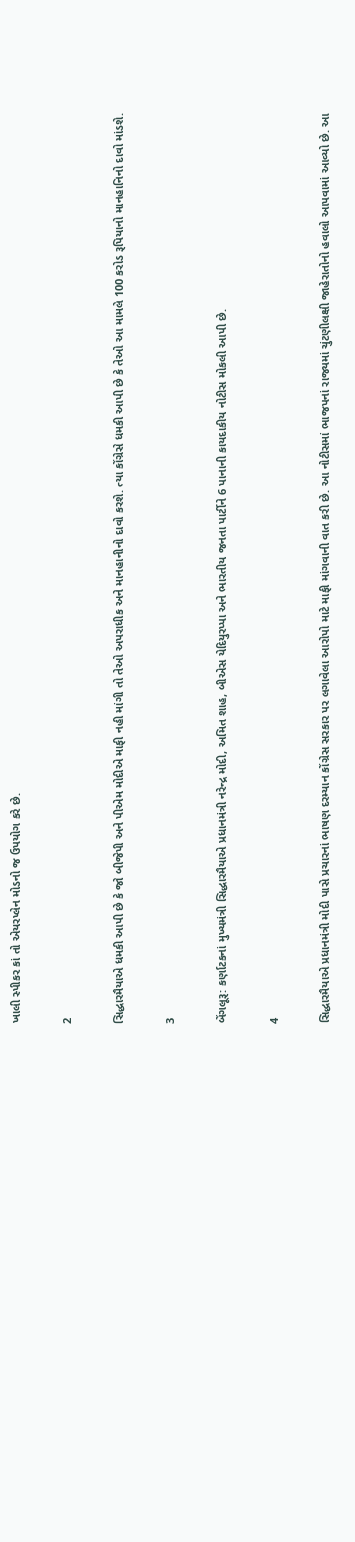ખાલી સ્પીકર કાં તો એયરપ્લેન મોડનો જ ઉપયોગ કરે છે.

2

સિદ્ધારમૈયાએ ધમકી આપી છે કે જો બીજેપી અને પીએમ મોદીએ માફી નહી માંગી તો તેઓ અપરાધીક અને માનહાનીનો દાવો કરશે. ત્યા કોંગ્રેસે ધમકી આપી છે કે તેઓ આ મામલે 100 કરોડ રૂપિયાનો માનહાનિનો દાવો માંડશે.

3

બેંગલૂરૂ: કર્ણાટકનાં મુખ્યમંત્રી સિદ્ધારમૈયાએ પ્રધાનમંત્રી નરેન્દ્ર મોદી, અમિત શાહ, બીએસ યેદિયુરપ્પા અને ભારતીય જનતા પાર્ટીને 6 પાનાની કાયદાકીય નોટીસ મોકલી આપી છે.

4

સિદ્ધારમૈયાએ પ્રધાનમંત્રી મોદી પાસે પ્રચારનાં ભાષણ દરમ્યાન કોંગ્રેસ સરકાર પર લગાવેલા આરોપો માટે માફી માંગવાની વાત કરી છે. આ નોટીસમાં ભાજપનાં રાજ્યમાં ચુંટણીલક્ષી જાહેરાતોનો હવાલો આપવામાં આવ્યો છે. આ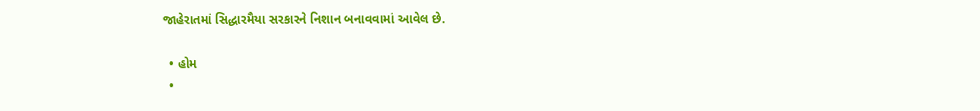જાહેરાતમાં સિદ્ધારમૈયા સરકારને નિશાન બનાવવામાં આવેલ છે.

  • હોમ
  •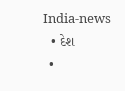India-news
  • દેશ
  •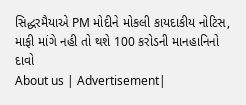સિદ્ધરમૈયાએ PM મોદીને મોકલી કાયદાકીય નોટિસ, માફી માંગે નહી તો થશે 100 કરોડની માનહાનિનો દાવો
About us | Advertisement|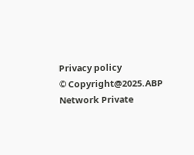Privacy policy
© Copyright@2025.ABP Network Private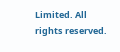Limited. All rights reserved.